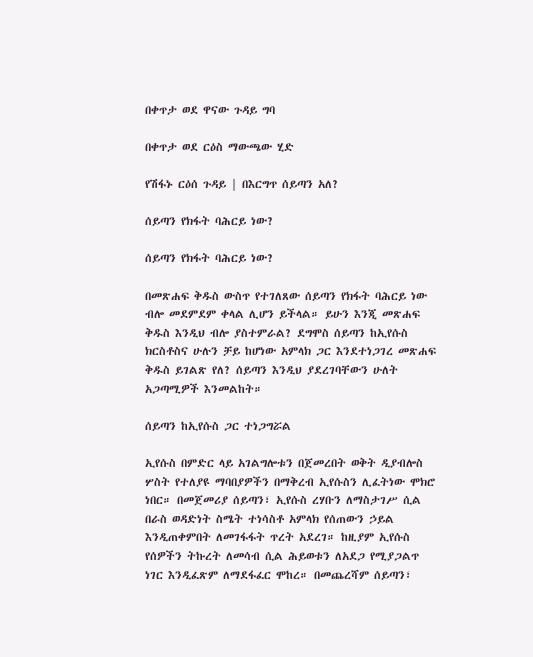በቀጥታ ወደ ዋናው ጉዳይ ግባ

በቀጥታ ወደ ርዕስ ማውጫው ሂድ

የሽፋኑ ርዕሰ ጉዳይ | በእርግጥ ሰይጣን አለ?

ሰይጣን የክፋት ባሕርይ ነው?

ሰይጣን የክፋት ባሕርይ ነው?

በመጽሐፍ ቅዱስ ውስጥ የተገለጸው ሰይጣን የክፋት ባሕርይ ነው ብሎ መደምደም ቀላል ሊሆን ይችላል። ይሁን እንጂ መጽሐፍ ቅዱስ እንዲህ ብሎ ያስተምራል? ደግሞስ ሰይጣን ከኢየሱስ ክርስቶስና ሁሉን ቻይ ከሆነው አምላክ ጋር እንደተነጋገረ መጽሐፍ ቅዱስ ይገልጽ የለ? ሰይጣን እንዲህ ያደረገባቸውን ሁለት አጋጣሚዎች እንመልከት።

ሰይጣን ከኢየሱስ ጋር ተነጋግሯል

ኢየሱስ በምድር ላይ አገልግሎቱን በጀመረበት ወቅት ዲያብሎስ ሦስት የተለያዩ ማባበያዎችን በማቅረብ ኢየሱስን ሊፈትነው ሞክሮ ነበር። በመጀመሪያ ሰይጣን፣ ኢየሱስ ረሃቡን ለማስታገሥ ሲል በራስ ወዳድነት ስሜት ተነሳስቶ አምላክ የሰጠውን ኃይል እንዲጠቀምበት ለመገፋፋት ጥረት አደረገ። ከዚያም ኢየሱስ የሰዎችን ትኩረት ለመሳብ ሲል ሕይወቱን ለአደጋ የሚያጋልጥ ነገር እንዲፈጽም ለማደፋፈር ሞከረ። በመጨረሻም ሰይጣን፣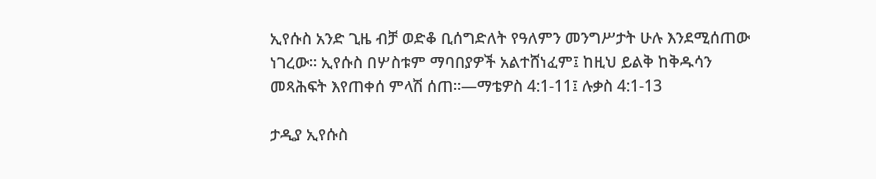ኢየሱስ አንድ ጊዜ ብቻ ወድቆ ቢሰግድለት የዓለምን መንግሥታት ሁሉ እንደሚሰጠው ነገረው። ኢየሱስ በሦስቱም ማባበያዎች አልተሸነፈም፤ ከዚህ ይልቅ ከቅዱሳን መጻሕፍት እየጠቀሰ ምላሽ ሰጠ።—ማቴዎስ 4:1-11፤ ሉቃስ 4:1-13

ታዲያ ኢየሱስ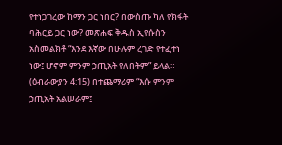የተነጋገረው ከማን ጋር ነበር? በውስጡ ካለ የክፋት ባሕርይ ጋር ነው? መጽሐፍ ቅዱስ ኢየሱስን አስመልክቶ “እንደ እኛው በሁሉም ረገድ የተፈተነ ነው፤ ሆኖም ምንም ኃጢአት የለበትም” ይላል። (ዕብራውያን 4:15) በተጨማሪም “እሱ ምንም ኃጢአት አልሠራም፤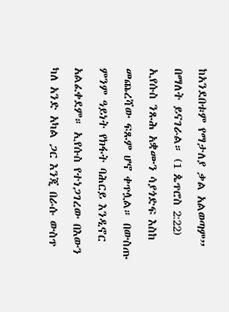ከአንደበቱም የማታለያ ቃል አልወጣም” በማለት ይናገራል። (1 ጴጥሮስ 2:22) ኢየሱስ ንጹሕ አቋሙን ሳያጎድፍ እስከ መጨረሻው ፍጹም ሆኖ ቀጥሏል። በውስጡ ምንም ዓይነት የክፋት ባሕርይ እንዲኖር አልፈቀደም። ኢየሱስ የተነጋገረው በእውን ካለ አንድ አካል ጋር እንጂ በራሱ ውስጥ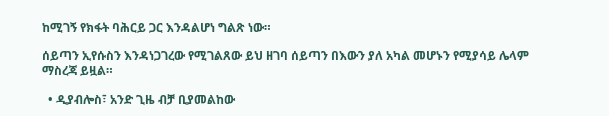ከሚገኝ የክፋት ባሕርይ ጋር እንዳልሆነ ግልጽ ነው።

ሰይጣን ኢየሱስን እንዳነጋገረው የሚገልጸው ይህ ዘገባ ሰይጣን በእውን ያለ አካል መሆኑን የሚያሳይ ሌላም ማስረጃ ይዟል።

  • ዲያብሎስ፣ አንድ ጊዜ ብቻ ቢያመልከው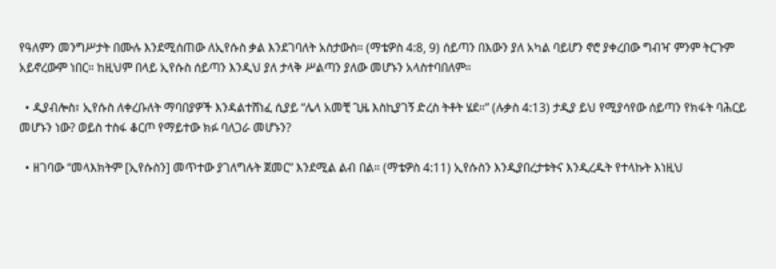የዓለምን መንግሥታት በሙሉ እንደሚሰጠው ለኢየሱስ ቃል እንደገባለት አስታውስ። (ማቴዎስ 4:8, 9) ሰይጣን በእውን ያለ አካል ባይሆን ኖሮ ያቀረበው ግብዣ ምንም ትርጉም አይኖረውም ነበር። ከዚህም በላይ ኢየሱስ ሰይጣን እንዲህ ያለ ታላቅ ሥልጣን ያለው መሆኑን አላስተባበለም።

  • ዲያብሎስ፣ ኢየሱስ ለቀረቡለት ማባበያዎች እንዳልተሸነፈ ሲያይ “ሌላ አመቺ ጊዜ እስኪያገኝ ድረስ ትቶት ሄደ።” (ሉቃስ 4:13) ታዲያ ይህ የሚያሳየው ሰይጣን የክፋት ባሕርይ መሆኑን ነው? ወይስ ተስፋ ቆርጦ የማይተው ክፉ ባለጋራ መሆኑን?

  • ዘገባው “መላእክትም [ኢየሱስን] መጥተው ያገለግሉት ጀመር” እንደሚል ልብ በል። (ማቴዎስ 4:11) ኢየሱስን እንዲያበረታቱትና እንዲረዱት የተላኩት እነዚህ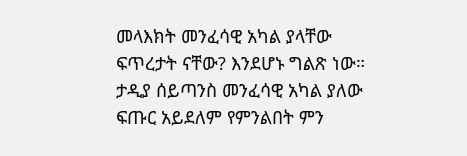መላእክት መንፈሳዊ አካል ያላቸው ፍጥረታት ናቸው? እንደሆኑ ግልጽ ነው። ታዲያ ሰይጣንስ መንፈሳዊ አካል ያለው ፍጡር አይደለም የምንልበት ምን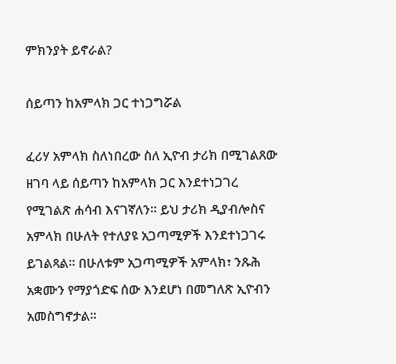ምክንያት ይኖራል?

ሰይጣን ከአምላክ ጋር ተነጋግሯል

ፈሪሃ አምላክ ስለነበረው ስለ ኢዮብ ታሪክ በሚገልጸው ዘገባ ላይ ሰይጣን ከአምላክ ጋር እንደተነጋገረ የሚገልጽ ሐሳብ እናገኛለን። ይህ ታሪክ ዲያብሎስና አምላክ በሁለት የተለያዩ አጋጣሚዎች እንደተነጋገሩ ይገልጻል። በሁለቱም አጋጣሚዎች አምላክ፣ ንጹሕ አቋሙን የማያጎድፍ ሰው እንደሆነ በመግለጽ ኢዮብን አመስግኖታል።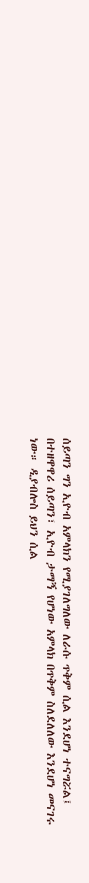ሰይጣን ግን ኢዮብ አምላክን የሚያገለግለው ለራሱ ጥቅም ሲል እንደሆነ ተናግሯል፤ በተዘዋዋሪ ሰይጣን፣ ኢዮብ ታማኝ የሆነው አምላክ በጥቅም ስለደለለው እንደሆነ መናገሩ ነው። ዲያብሎስ ይህን ሲል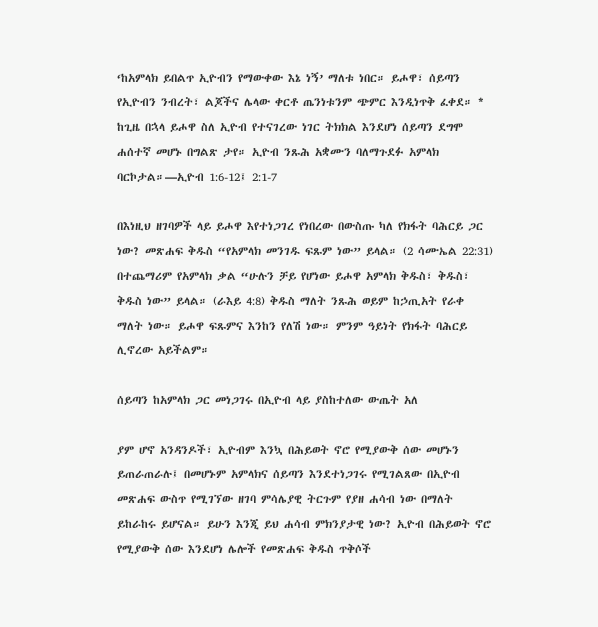‘ከአምላክ ይበልጥ ኢዮብን የማውቀው እኔ ነኝ’ ማለቱ ነበር። ይሖዋ፣ ሰይጣን የኢዮብን ንብረት፣ ልጆችና ሌላው ቀርቶ ጤንነቱንም ጭምር እንዲነጥቅ ፈቀደ። * ከጊዜ በኋላ ይሖዋ ስለ ኢዮብ የተናገረው ነገር ትክክል እንደሆነ ሰይጣን ደግሞ ሐሰተኛ መሆኑ በግልጽ ታየ። ኢዮብ ንጹሕ አቋሙን ባለማጉደፉ አምላክ ባርኮታል።—ኢዮብ 1:6-12፤ 2:1-7

በእነዚህ ዘገባዎች ላይ ይሖዋ እየተነጋገረ የነበረው በውስጡ ካለ የክፋት ባሕርይ ጋር ነው? መጽሐፍ ቅዱስ “የአምላክ መንገዱ ፍጹም ነው” ይላል። (2 ሳሙኤል 22:31) በተጨማሪም የአምላክ ቃል “ሁሉን ቻይ የሆነው ይሖዋ አምላክ ቅዱስ፣ ቅዱስ፣ ቅዱስ ነው” ይላል። (ራእይ 4:8) ቅዱስ ማለት ንጹሕ ወይም ከኃጢአት የራቀ ማለት ነው። ይሖዋ ፍጹምና እንከን የለሽ ነው። ምንም ዓይነት የክፋት ባሕርይ ሊኖረው አይችልም።

ሰይጣን ከአምላክ ጋር መነጋገሩ በኢዮብ ላይ ያስከተለው ውጤት አለ

ያም ሆኖ አንዳንዶች፣ ኢዮብም እንኳ በሕይወት ኖሮ የሚያውቅ ሰው መሆኑን ይጠራጠራሉ፤ በመሆኑም አምላክና ሰይጣን እንደተነጋገሩ የሚገልጸው በኢዮብ መጽሐፍ ውስጥ የሚገኘው ዘገባ ምሳሌያዊ ትርጉም የያዘ ሐሳብ ነው በማለት ይከራከሩ ይሆናል። ይሁን እንጂ ይህ ሐሳብ ምክንያታዊ ነው? ኢዮብ በሕይወት ኖሮ የሚያውቅ ሰው እንደሆነ ሌሎች የመጽሐፍ ቅዱስ ጥቅሶች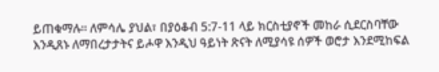ይጠቁማሉ። ለምሳሌ ያህል፣ በያዕቆብ 5:7-11 ላይ ክርስቲያኖች መከራ ሲደርስባቸው እንዲጸኑ ለማበረታታትና ይሖዋ እንዲህ ዓይነት ጽናት ለሚያሳዩ ሰዎች ወሮታ እንደሚከፍል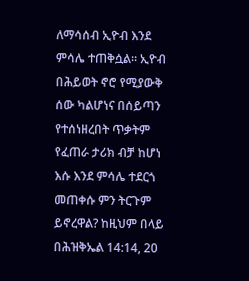ለማሳሰብ ኢዮብ እንደ ምሳሌ ተጠቅሷል። ኢዮብ በሕይወት ኖሮ የሚያውቅ ሰው ካልሆነና በሰይጣን የተሰነዘረበት ጥቃትም የፈጠራ ታሪክ ብቻ ከሆነ እሱ እንደ ምሳሌ ተደርጎ መጠቀሱ ምን ትርጉም ይኖረዋል? ከዚህም በላይ በሕዝቅኤል 14:14, 20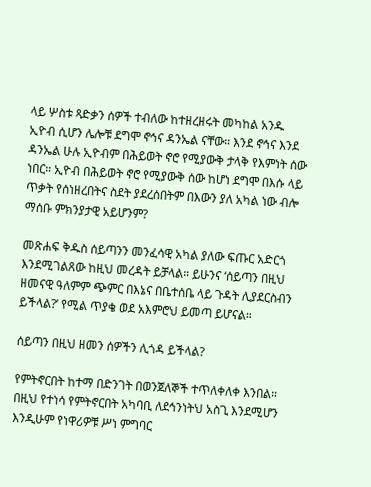ላይ ሦስቱ ጻድቃን ሰዎች ተብለው ከተዘረዘሩት መካከል አንዱ ኢዮብ ሲሆን ሌሎቹ ደግሞ ኖኅና ዳንኤል ናቸው። እንደ ኖኅና እንደ ዳንኤል ሁሉ ኢዮብም በሕይወት ኖሮ የሚያውቅ ታላቅ የእምነት ሰው ነበር። ኢዮብ በሕይወት ኖሮ የሚያውቅ ሰው ከሆነ ደግሞ በእሱ ላይ ጥቃት የሰነዘረበትና ስደት ያደረሰበትም በእውን ያለ አካል ነው ብሎ ማሰቡ ምክንያታዊ አይሆንም?

መጽሐፍ ቅዱስ ሰይጣንን መንፈሳዊ አካል ያለው ፍጡር አድርጎ እንደሚገልጸው ከዚህ መረዳት ይቻላል። ይሁንና ‘ሰይጣን በዚህ ዘመናዊ ዓለምም ጭምር በእኔና በቤተሰቤ ላይ ጉዳት ሊያደርስብን ይችላል?’ የሚል ጥያቄ ወደ አእምሮህ ይመጣ ይሆናል።

ሰይጣን በዚህ ዘመን ሰዎችን ሊጎዳ ይችላል?

የምትኖርበት ከተማ በድንገት በወንጀለኞች ተጥለቀለቀ እንበል። በዚህ የተነሳ የምትኖርበት አካባቢ ለደኅንነትህ አስጊ እንደሚሆን እንዲሁም የነዋሪዎቹ ሥነ ምግባር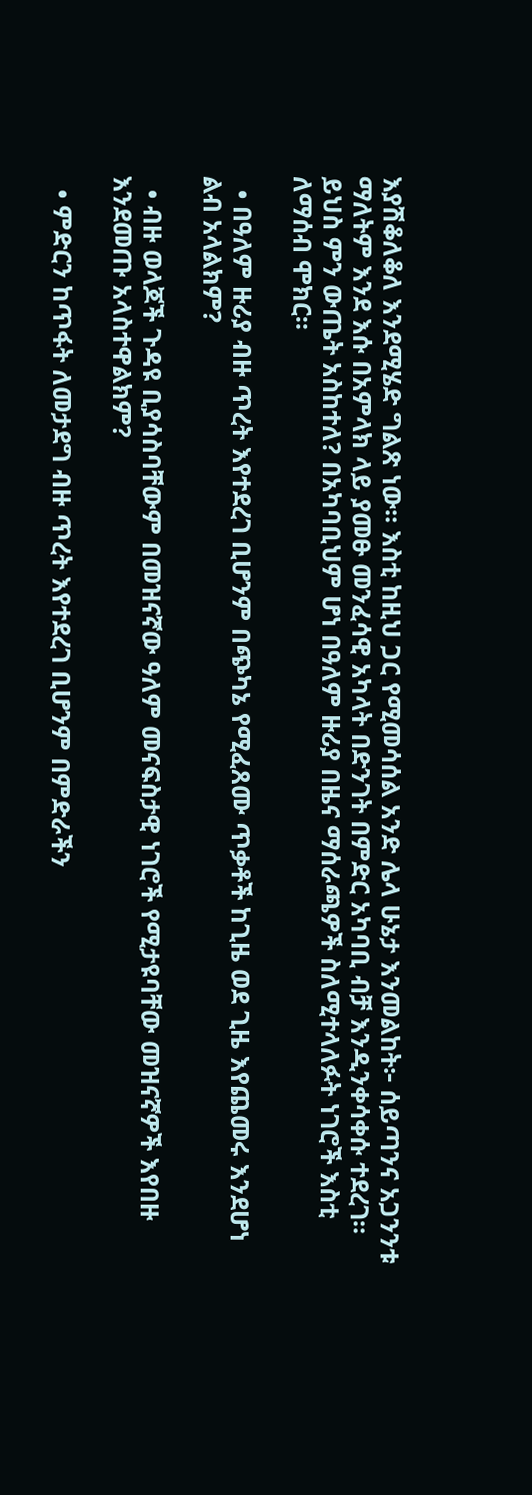እያሽቆለቆለ እንደሚሄድ ግልጽ ነው። እስቲ ከዚህ ጋር የሚመሳሰል አንድ ሌላ ሁኔታ እንመልከት፦ ሰይጣንና አጋንንቱ ማለትም እንደ እሱ በአምላክ ላይ ያመፁ መንፈሳዊ አካላት በድንገት በምድር አካባቢ ብቻ እንዲንቀሳቀሱ ተደረገ። ይህስ ምን ውጤት አስከተለ? በአካባቢህም ሆነ በዓለም ዙሪያ በዜና ማሰራጫዎች ስለሚተላለፉት ነገሮች እስቲ ለማሰብ ሞክር።

  • በዓለም ዙሪያ ብዙ ጥረት እየተደረገ ቢሆንም በጭካኔ የሚፈጸሙ ጥቃቶች ከጊዜ ወደ ጊዜ እየጨመሩ እንደሆነ ልብ አላልክም?

  • ብዙ ወላጆች ጉዳዩ ቢያሳስባቸውም በመዝናኛው ዓለም መናፍስታዊ ነገሮች የሚታዩባቸው መዝናኛዎች እየበዙ እንደመጡ አላስተዋልክም?

  • ምድርን ከጥፋት ለመታደግ ብዙ ጥረት እየተደረገ ቢሆንም በምድራችን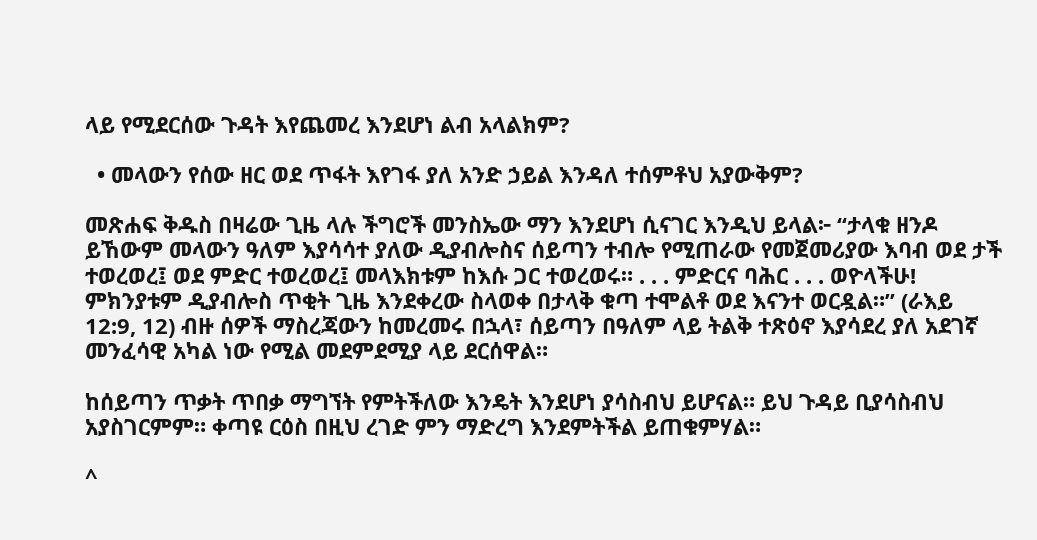ላይ የሚደርሰው ጉዳት እየጨመረ እንደሆነ ልብ አላልክም?

  • መላውን የሰው ዘር ወደ ጥፋት እየገፋ ያለ አንድ ኃይል እንዳለ ተሰምቶህ አያውቅም?

መጽሐፍ ቅዱስ በዛሬው ጊዜ ላሉ ችግሮች መንስኤው ማን እንደሆነ ሲናገር እንዲህ ይላል፦ “ታላቁ ዘንዶ ይኸውም መላውን ዓለም እያሳሳተ ያለው ዲያብሎስና ሰይጣን ተብሎ የሚጠራው የመጀመሪያው እባብ ወደ ታች ተወረወረ፤ ወደ ምድር ተወረወረ፤ መላእክቱም ከእሱ ጋር ተወረወሩ። . . . ምድርና ባሕር . . . ወዮላችሁ! ምክንያቱም ዲያብሎስ ጥቂት ጊዜ እንደቀረው ስላወቀ በታላቅ ቁጣ ተሞልቶ ወደ እናንተ ወርዷል።” (ራእይ 12:9, 12) ብዙ ሰዎች ማስረጃውን ከመረመሩ በኋላ፣ ሰይጣን በዓለም ላይ ትልቅ ተጽዕኖ እያሳደረ ያለ አደገኛ መንፈሳዊ አካል ነው የሚል መደምደሚያ ላይ ደርሰዋል።

ከሰይጣን ጥቃት ጥበቃ ማግኘት የምትችለው እንዴት እንደሆነ ያሳስብህ ይሆናል። ይህ ጉዳይ ቢያሳስብህ አያስገርምም። ቀጣዩ ርዕስ በዚህ ረገድ ምን ማድረግ እንደምትችል ይጠቁምሃል።

^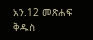አን.12 መጽሐፍ ቅዱስ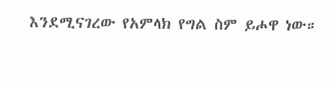እንደሚናገረው የአምላክ የግል ስም ይሖዋ ነው።